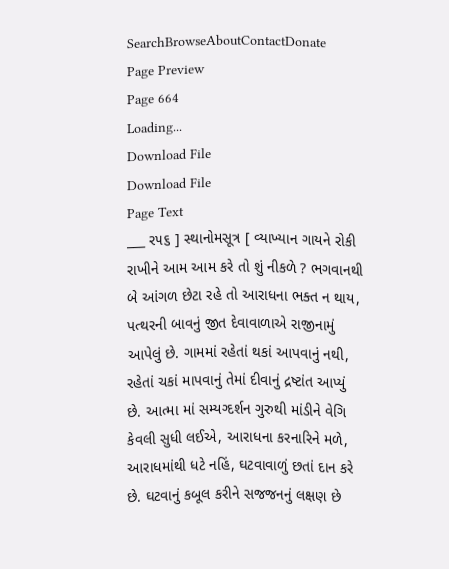SearchBrowseAboutContactDonate
Page Preview
Page 664
Loading...
Download File
Download File
Page Text
___ ર૫૬ ] સ્થાનોમસૂત્ર [ વ્યાખ્યાન ગાયને રોકી રાખીને આમ આમ કરે તો શું નીકળે ? ભગવાનથી બે આંગળ છેટા રહે તો આરાધના ભક્ત ન થાય, પત્થરની બાવનું જીત દેવાવાળાએ રાજીનામું આપેલું છે. ગામમાં રહેતાં થકાં આપવાનું નથી, રહેતાં ચકાં માપવાનું તેમાં દીવાનું દ્રષ્ટાંત આપ્યું છે. આત્મા માં સમ્યગ્દર્શન ગુરુથી માંડીને વેગિ કેવલી સુધી લઈએ, આરાધના કરનારિને મળે, આરાધમાંથી ધટે નહિં, ઘટવાવાળું છતાં દાન કરે છે. ઘટવાનું કબૂલ કરીને સજજનનું લક્ષણ છે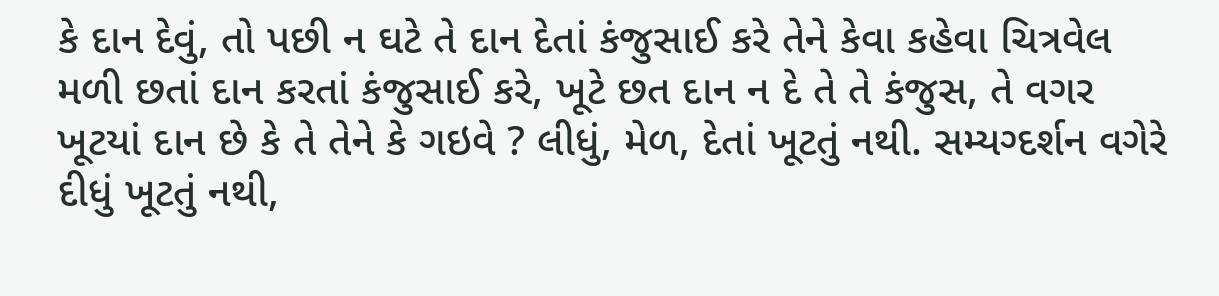કે દાન દેવું, તો પછી ન ઘટે તે દાન દેતાં કંજુસાઈ કરે તેને કેવા કહેવા ચિત્રવેલ મળી છતાં દાન કરતાં કંજુસાઈ કરે, ખૂટે છત દાન ન દે તે તે કંજુસ, તે વગર ખૂટયાં દાન છે કે તે તેને કે ગઇવે ? લીધું, મેળ, દેતાં ખૂટતું નથી. સમ્યગ્દર્શન વગેરે દીધું ખૂટતું નથી,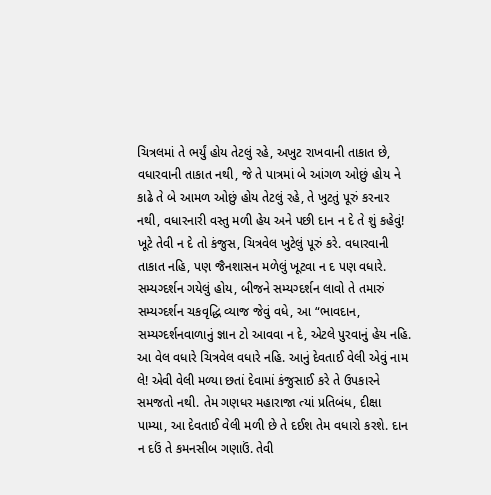ચિત્રલમાં તે ભર્યું હોય તેટલું રહે, અખુટ રાખવાની તાકાત છે, વધારવાની તાકાત નથી, જે તે પાત્રમાં બે આંગળ ઓછું હોય ને કાઢે તે બે આમળ ઓછું હોય તેટલું રહે, તે ખુટતું પૂરું કરનાર નથી, વધારનારી વસ્તુ મળી હેય અને પછી દાન ન દે તે શું કહેવું! ખૂટે તેવી ન દે તો કંજુસ, ચિત્રવેલ ખુટેલું પૂરું કરે. વધારવાની તાકાત નહિ, પણ જૈનશાસન મળેલું ખૂટવા ન દ પણ વધારે. સમ્યગ્દર્શન ગયેલું હોય, બીજને સમ્યગ્દર્શન લાવો તે તમારું સમ્યગ્દર્શન ચકવૃદ્ધિ વ્યાજ જેવું વધે, આ “ભાવદાન, સમ્યગ્દર્શનવાળાનું જ્ઞાન ટો આવવા ન દે, એટલે પુરવાનું હેય નહિ. આ વેલ વધારે ચિત્રવેલ વધારે નહિ. આનું દેવતાઈ વેલી એવું નામ લે! એવી વેલી મળ્યા છતાં દેવામાં કંજુસાઈ કરે તે ઉપકારને સમજતો નથી. તેમ ગણધર મહારાજા ત્યાં પ્રતિબંધ, દીક્ષા પામ્યા, આ દેવતાઈ વેલી મળી છે તે દઈશ તેમ વધારો કરશે. દાન ન દઉં તે કમનસીબ ગણાઉં. તેવી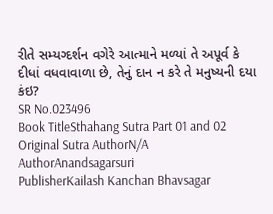રીતે સમ્યગ્દર્શન વગેરે આત્માને મળ્યાં તે અપૂર્વ કે દીધાં વધવાવાળા છે, તેનું દાન ન કરે તે મનુષ્યની દયા કંઇ?
SR No.023496
Book TitleSthahang Sutra Part 01 and 02
Original Sutra AuthorN/A
AuthorAnandsagarsuri
PublisherKailash Kanchan Bhavsagar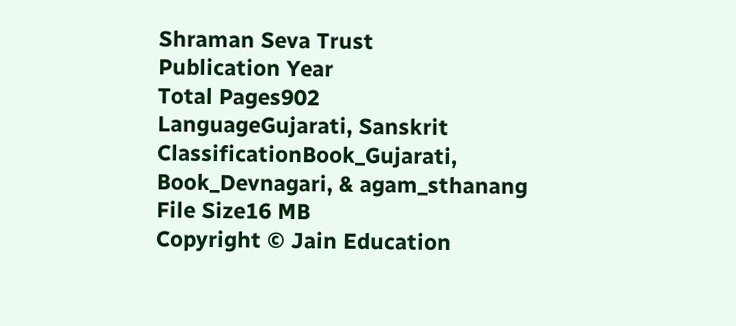Shraman Seva Trust
Publication Year
Total Pages902
LanguageGujarati, Sanskrit
ClassificationBook_Gujarati, Book_Devnagari, & agam_sthanang
File Size16 MB
Copyright © Jain Education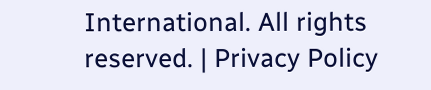International. All rights reserved. | Privacy Policy